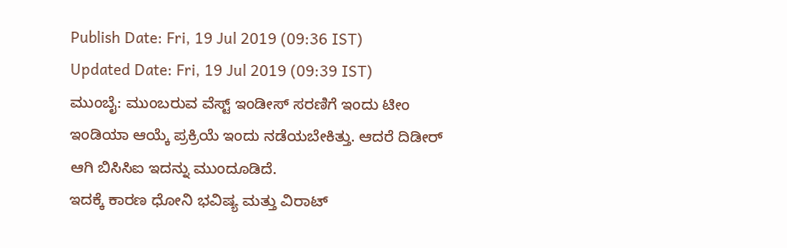Publish Date: Fri, 19 Jul 2019 (09:36 IST)
Updated Date: Fri, 19 Jul 2019 (09:39 IST)
ಮುಂಬೈ: ಮುಂಬರುವ ವೆಸ್ಟ್ ಇಂಡೀಸ್ ಸರಣಿಗೆ ಇಂದು ಟೀಂ ಇಂಡಿಯಾ ಆಯ್ಕೆ ಪ್ರಕ್ರಿಯೆ ಇಂದು ನಡೆಯಬೇಕಿತ್ತು. ಆದರೆ ದಿಡೀರ್ ಆಗಿ ಬಿಸಿಸಿಐ ಇದನ್ನು ಮುಂದೂಡಿದೆ.
ಇದಕ್ಕೆ ಕಾರಣ ಧೋನಿ ಭವಿಷ್ಯ ಮತ್ತು ವಿರಾಟ್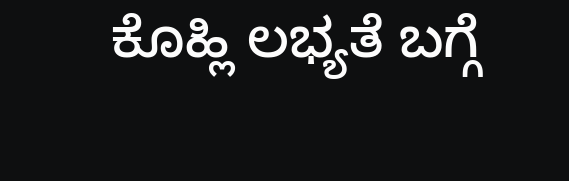ಕೊಹ್ಲಿ ಲಭ್ಯತೆ ಬಗ್ಗೆ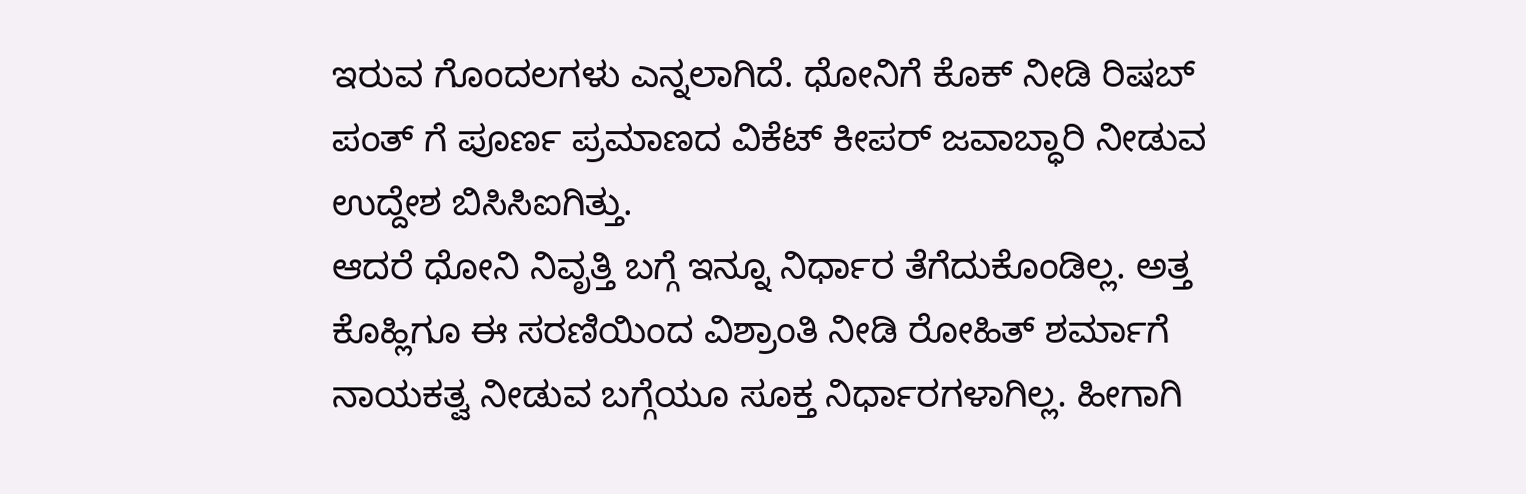ಇರುವ ಗೊಂದಲಗಳು ಎನ್ನಲಾಗಿದೆ. ಧೋನಿಗೆ ಕೊಕ್ ನೀಡಿ ರಿಷಬ್ ಪಂತ್ ಗೆ ಪೂರ್ಣ ಪ್ರಮಾಣದ ವಿಕೆಟ್ ಕೀಪರ್ ಜವಾಬ್ಧಾರಿ ನೀಡುವ ಉದ್ದೇಶ ಬಿಸಿಸಿಐಗಿತ್ತು.
ಆದರೆ ಧೋನಿ ನಿವೃತ್ತಿ ಬಗ್ಗೆ ಇನ್ನೂ ನಿರ್ಧಾರ ತೆಗೆದುಕೊಂಡಿಲ್ಲ. ಅತ್ತ ಕೊಹ್ಲಿಗೂ ಈ ಸರಣಿಯಿಂದ ವಿಶ್ರಾಂತಿ ನೀಡಿ ರೋಹಿತ್ ಶರ್ಮಾಗೆ ನಾಯಕತ್ವ ನೀಡುವ ಬಗ್ಗೆಯೂ ಸೂಕ್ತ ನಿರ್ಧಾರಗಳಾಗಿಲ್ಲ. ಹೀಗಾಗಿ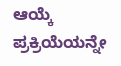ಆಯ್ಕೆ ಪ್ರಕ್ರಿಯೆಯನ್ನೇ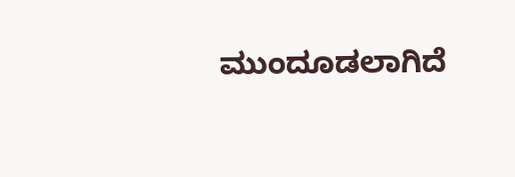ಮುಂದೂಡಲಾಗಿದೆ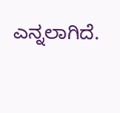ಎನ್ನಲಾಗಿದೆ.